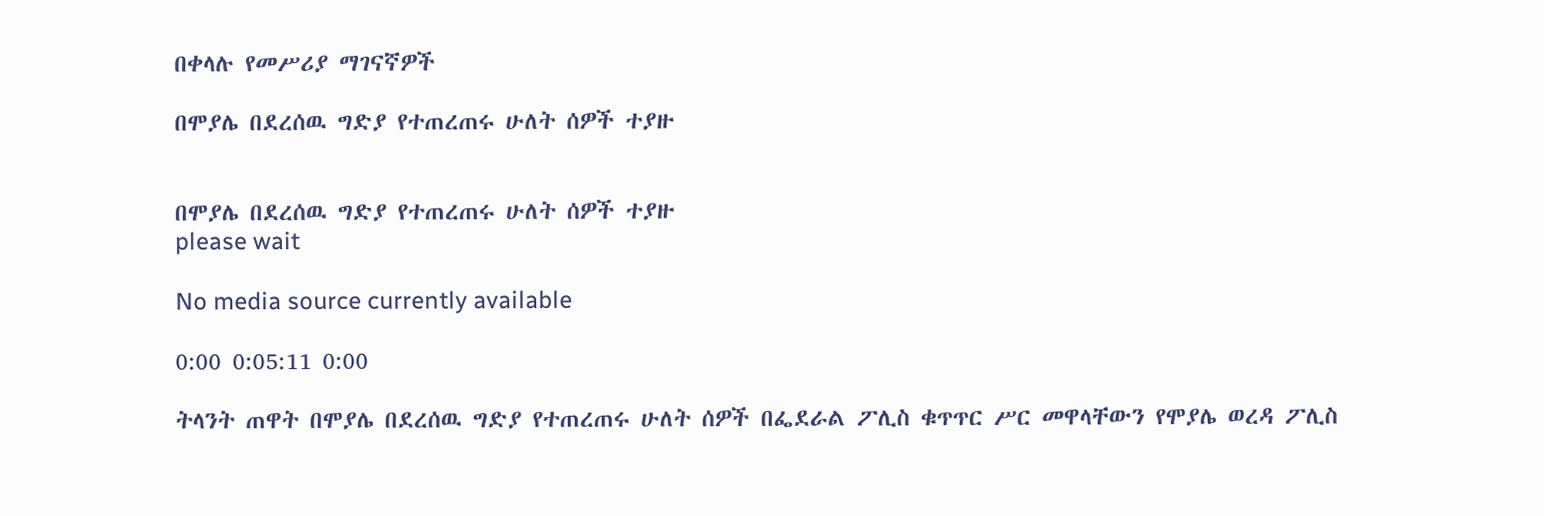በቀላሉ የመሥሪያ ማገናኛዎች

በሞያሌ በደረሰዉ ግድያ የተጠረጠሩ ሁለት ሰዎች ተያዙ


በሞያሌ በደረሰዉ ግድያ የተጠረጠሩ ሁለት ሰዎች ተያዙ
please wait

No media source currently available

0:00 0:05:11 0:00

ትላንት ጠዋት በሞያሌ በደረሰዉ ግድያ የተጠረጠሩ ሁለት ሰዎች በፌደራል ፖሊስ ቁጥጥር ሥር መዋላቸውን የሞያሌ ወረዳ ፖሊስ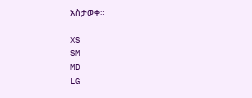አስታወቀ።

XS
SM
MD
LG